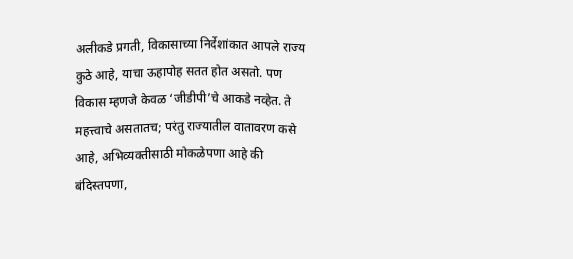अलीकडे प्रगती, विकासाच्या निर्देशांकात आपले राज्य कुठे आहे, याचा ऊहापोह सतत होत असतो. पण विकास म्हणजे केवळ ‘जीडीपी’चे आकडे नव्हेत. ते महत्त्वाचे असतातच; परंतु राज्यातील वातावरण कसे आहे, अभिव्यक्तीसाठी मोकळेपणा आहे की बंदिस्तपणा,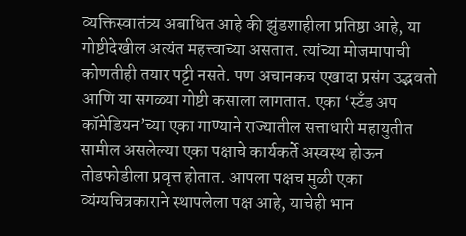व्यक्तिस्वातंत्र्य अबाधित आहे की झुंडशाहीला प्रतिष्ठा आहे, या गोष्टीदेखील अत्यंत महत्त्वाच्या असतात. त्यांच्या मोजमापाची कोणतीही तयार पट्टी नसते. पण अचानकच एखादा प्रसंग उद्भवतो आणि या सगळ्या गोष्टी कसाला लागतात. एका ‘स्टॅंड अप कॉमेडियन’च्या एका गाण्याने राज्यातील सत्ताधारी महायुतीत सामील असलेल्या एका पक्षाचे कार्यकर्ते अस्वस्थ होऊन तोडफोडीला प्रवृत्त होतात. आपला पक्षच मुळी एका व्यंग्यचित्रकाराने स्थापलेला पक्ष आहे, याचेही भान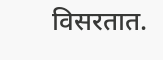विसरतात.